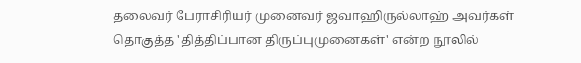தலைவர் பேராசிரியர் முனைவர் ஜவாஹிருல்லாஹ் அவர்கள் தொகுத்த 'தித்திப்பான திருப்புமுனைகள்' என்ற நூலில்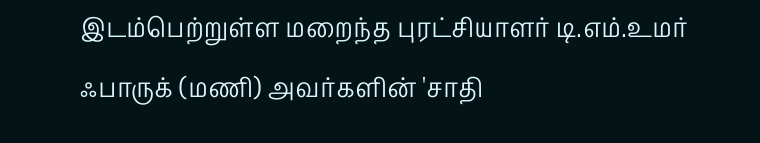இடம்பெற்றுள்ள மறைந்த புரட்சியாளர் டி.எம்.உமர் ஃபாருக் (மணி) அவர்களின் 'சாதி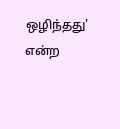ஒழிந்தது' என்ற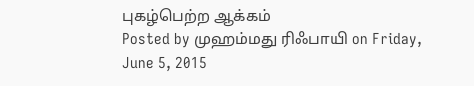புகழ்பெற்ற ஆக்கம்
Posted by முஹம்மது ரிஃபாயி on Friday, June 5, 2015